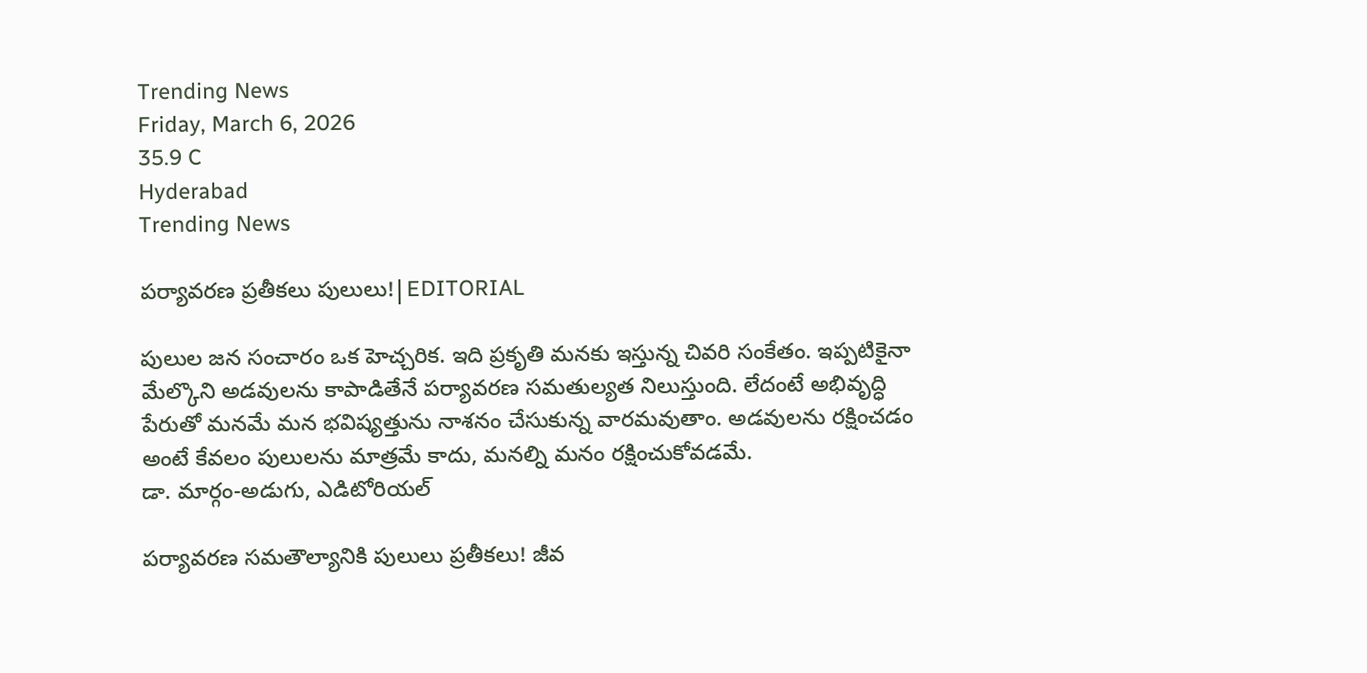Trending News
Friday, March 6, 2026
35.9 C
Hyderabad
Trending News

పర్యావరణ ప్రతీకలు పులులు!|EDITORIAL

పులుల జన సంచారం ఒక హెచ్చరిక. ఇది ప్రకృతి మనకు ఇస్తున్న చివరి సంకేతం. ఇప్పటికైనా మేల్కొని అడవులను కాపాడితేనే పర్యావరణ సమతుల్యత నిలుస్తుంది. లేదంటే అభివృద్ధి పేరుతో మనమే మన భవిష్యత్తును నాశనం చేసుకున్న వారమవుతాం. అడవులను రక్షించడం అంటే కేవలం పులులను మాత్రమే కాదు, మనల్ని మనం రక్షించుకోవడమే.
డా. మార్గం-అడుగు, ఎడిటోరియల్

పర్యావరణ సమతౌల్యానికి పులులు ప్రతీకలు! జీవ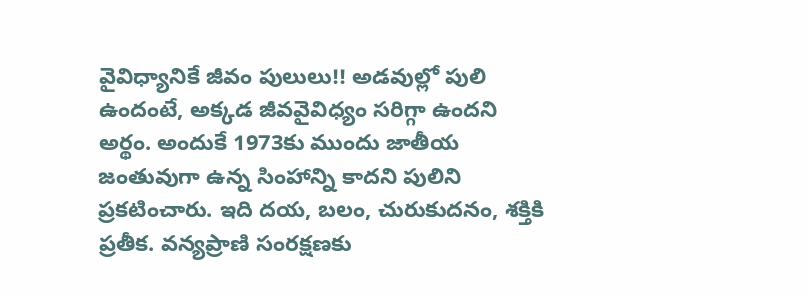వైవిధ్యానికే జీవం పులులు!! అడవుల్లో పులి ఉందంటే, అక్కడ జీవవైవిధ్యం సరిగ్గా ఉందని అర్థం. అందుకే 1973కు ముందు జాతీయ జంతువుగా ఉన్న సింహాన్ని కాదని పులిని ప్రకటించారు. ఇది దయ, బలం, చురుకుదనం, శక్తికి ప్రతీక. వన్యప్రాణి సంరక్షణకు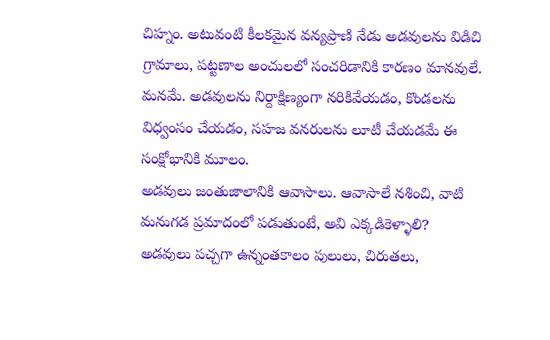చిహ్నం. అటువంటి కీలకమైన వన్యప్రాణి నేడు అడవులను విడిచి గ్రామాలు, పట్టణాల అంచులలో సంచరిడానికి కారణం మానవులే. మనమే. అడవులను నిర్దాక్షిణ్యంగా నరికివేయడం, కొండలను విధ్వంసం చేయడం, సహజ వనరులను లూటీ చేయడమే ఈ సంక్షోభానికి మూలం.
అడవులు జంతుజాలానికి ఆవాసాలు. ఆవాసాలే నశించి, వాటి మనుగడ ప్రమాదంలో పడుతుంటే, అవి ఎక్కడికెళ్ళాలి? అడవులు పచ్చగా ఉన్నంతకాలం పులులు, చిరుతలు,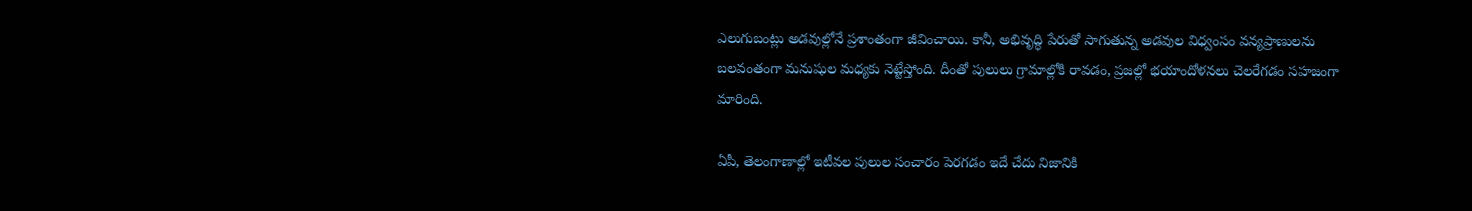ఎలుగుబంట్లు అడవుల్లోనే ప్రశాంతంగా జీవించాయి. కానీ, అభివృద్ధి పేరుతో సాగుతున్న అడవుల విధ్వంసం వన్యప్రాణులను బలవంతంగా మనుషుల మధ్యకు నెట్టేస్తోంది. దీంతో పులులు గ్రామాల్లోకి రావడం, ప్రజల్లో భయాందోళనలు చెలరేగడం సహజంగా మారింది.

ఏపీ, తెలంగాణాల్లో ఇటీవల పులుల సంచారం పెరగడం ఇదే చేదు నిజానికి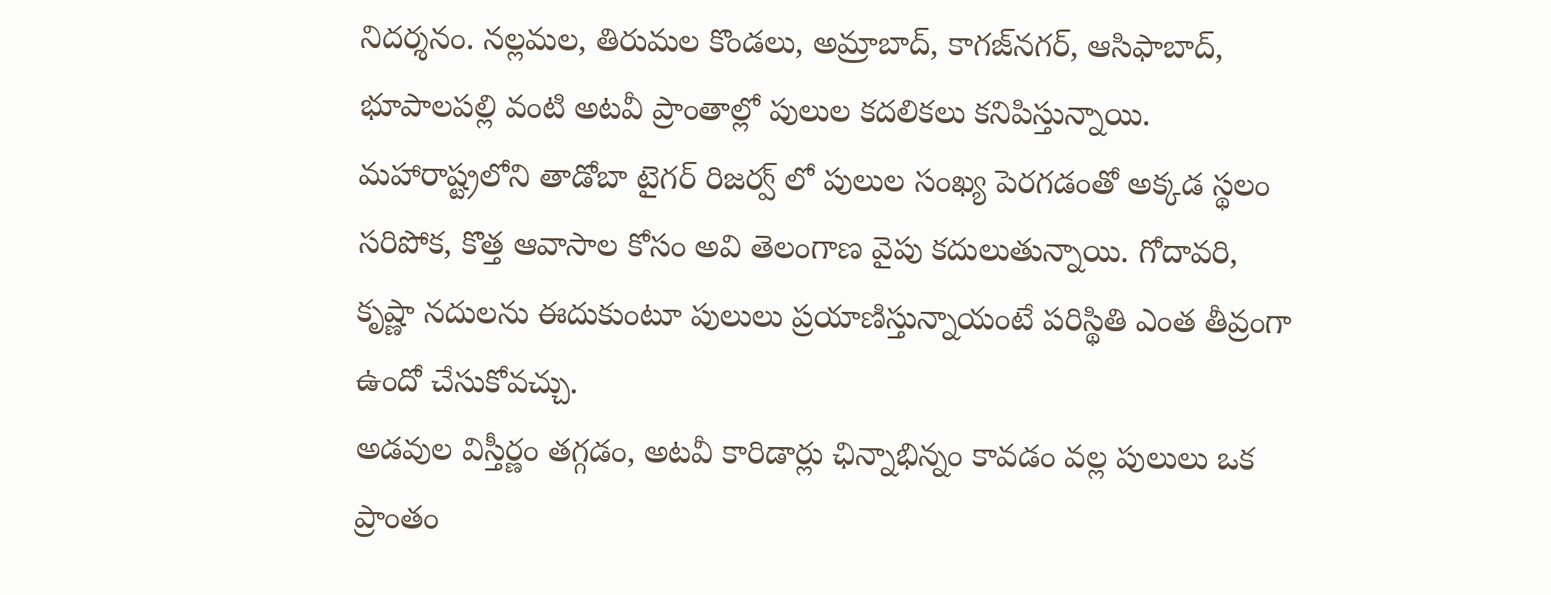నిదర్శనం. నల్లమల, తిరుమల కొండలు, అమ్రాబాద్‌, కాగజ్‌నగర్‌, ఆసిఫాబాద్‌, భూపాలపల్లి వంటి అటవీ ప్రాంతాల్లో పులుల కదలికలు కనిపిస్తున్నాయి. మహారాష్ట్రలోని తాడోబా టైగర్‌ రిజర్వ్ లో పులుల సంఖ్య పెరగడంతో అక్కడ స్థలం సరిపోక, కొత్త ఆవాసాల కోసం అవి తెలంగాణ వైపు కదులుతున్నాయి. గోదావరి, కృష్ణా నదులను ఈదుకుంటూ పులులు ప్రయాణిస్తున్నాయంటే పరిస్థితి ఎంత తీవ్రంగా ఉందో చేసుకోవచ్చు.
అడవుల విస్తీర్ణం తగ్గడం, అటవీ కారిడార్లు ఛిన్నాభిన్నం కావడం వల్ల పులులు ఒక ప్రాంతం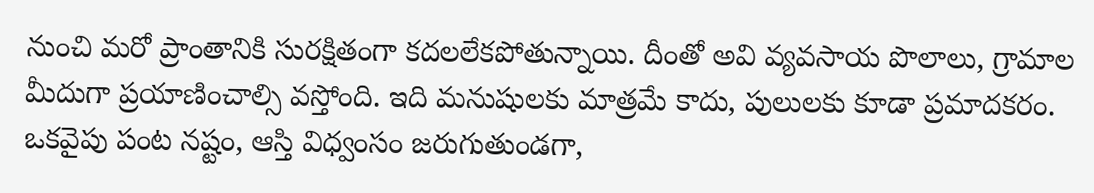నుంచి మరో ప్రాంతానికి సురక్షితంగా కదలలేకపోతున్నాయి. దీంతో అవి వ్యవసాయ పొలాలు, గ్రామాల మీదుగా ప్రయాణించాల్సి వస్తోంది. ఇది మనుషులకు మాత్రమే కాదు, పులులకు కూడా ప్రమాదకరం. ఒకవైపు పంట నష్టం, ఆస్తి విధ్వంసం జరుగుతుండగా,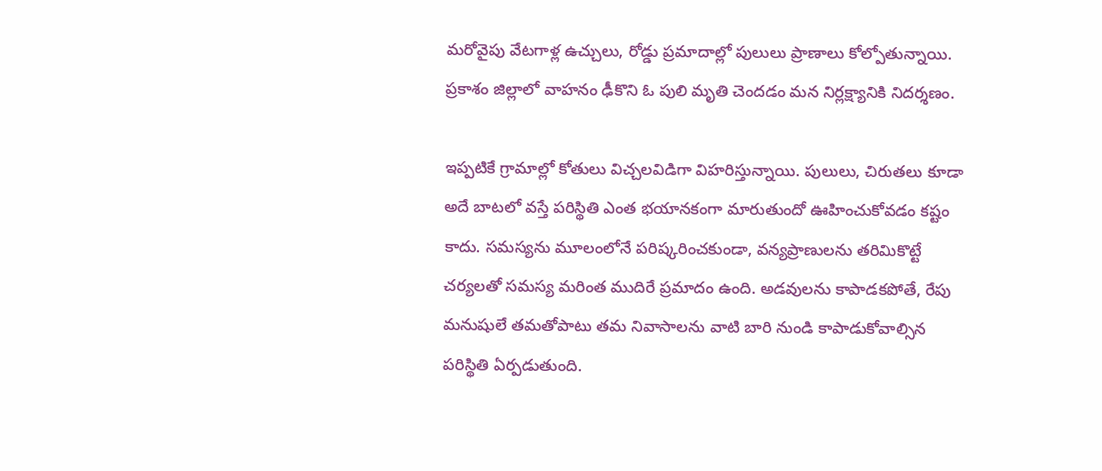మరోవైపు వేటగాళ్ల ఉచ్చులు, రోడ్డు ప్రమాదాల్లో పులులు ప్రాణాలు కోల్పోతున్నాయి. ప్రకాశం జిల్లాలో వాహనం ఢీకొని ఓ పులి మృతి చెందడం మన నిర్లక్ష్యానికి నిదర్శణం.

ఇప్పటికే గ్రామాల్లో కోతులు విచ్చలవిడిగా విహరిస్తున్నాయి. పులులు, చిరుతలు కూడా అదే బాటలో వస్తే పరిస్థితి ఎంత భయానకంగా మారుతుందో ఊహించుకోవడం కష్టం కాదు. సమస్యను మూలంలోనే పరిష్కరించకుండా, వన్యప్రాణులను తరిమికొట్టే చర్యలతో సమస్య మరింత ముదిరే ప్రమాదం ఉంది. అడవులను కాపాడకపోతే, రేపు మనుషులే తమతోపాటు తమ నివాసాలను వాటి బారి నుండి కాపాడుకోవాల్సిన పరిస్థితి ఏర్పడుతుంది.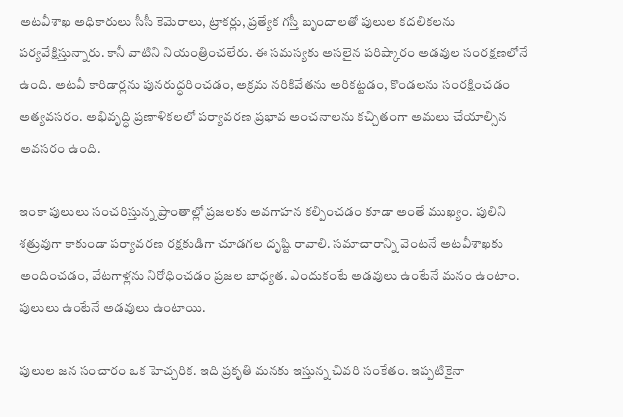అటవీశాఖ అధికారులు సీసీ కెమెరాలు, ట్రాకర్లు, ప్రత్యేక గస్తీ బృందాలతో పులుల కదలికలను పర్యవేక్షిస్తున్నారు. కానీ వాటిని నియంత్రించలేరు. ఈ సమస్యకు అసలైన పరిష్కారం అడవుల సంరక్షణలోనే ఉంది. అటవీ కారిడార్లను పునరుద్ధరించడం, అక్రమ నరికివేతను అరికట్టడం, కొండలను సంరక్షించడం అత్యవసరం. అభివృద్ధి ప్రణాళికలలో పర్యావరణ ప్రభావ అంచనాలను కచ్చితంగా అమలు చేయాల్సిన అవసరం ఉంది.

ఇంకా పులులు సంచరిస్తున్న ప్రాంతాల్లో ప్రజలకు అవగాహన కల్పించడం కూడా అంతే ముఖ్యం. పులిని శత్రువుగా కాకుండా పర్యావరణ రక్షకుడిగా చూడగల దృష్టి రావాలి. సమాచారాన్ని వెంటనే అటవీశాఖకు అందించడం, వేటగాళ్లను నిరోధించడం ప్రజల బాధ్యత. ఎందుకంటే అడవులు ఉంటేనే మనం ఉంటాం. పులులు ఉంటేనే అడవులు ఉంటాయి.

పులుల జన సంచారం ఒక హెచ్చరిక. ఇది ప్రకృతి మనకు ఇస్తున్న చివరి సంకేతం. ఇప్పటికైనా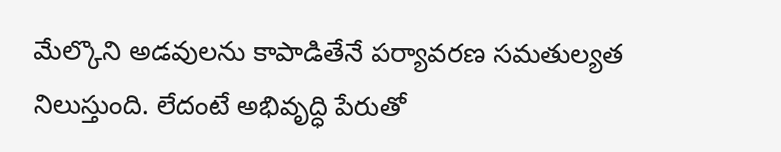మేల్కొని అడవులను కాపాడితేనే పర్యావరణ సమతుల్యత నిలుస్తుంది. లేదంటే అభివృద్ధి పేరుతో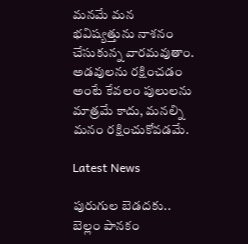మనమే మన భవిష్యత్తును నాశనం చేసుకున్న వారమవుతాం. అడవులను రక్షించడం అంటే కేవలం పులులను మాత్రమే కాదు, మనల్ని మనం రక్షించుకోవడమే.

Latest News

పురుగుల బెడదకు.. బెల్లం పానకం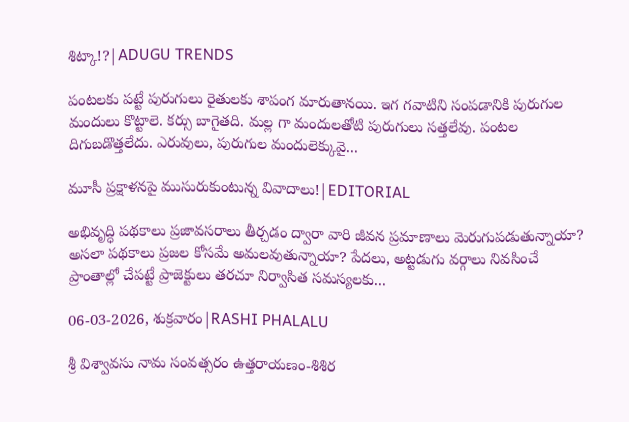శిట్కా!?|ADUGU TRENDS

పంటలకు పట్టే పురుగులు రైతులకు శాపంగ మారుతానయి. ఇగ గవాటిని సంపడానికి పురుగుల మందులు కొట్టాలె. కర్సు బాగైతది. మల్ల గా మందులతోటి పురుగులు సత్తలేవు. పంటల దిగుబడొత్తలేదు. ఎరువులు, పురుగుల మందులెక్కువై...

మూసీ ప్రక్షాళనపై ముసురుకుంటున్న వివాదాలు!|EDITORIAL

అభివృద్ధి పథకాలు ప్రజావసరాలు తీర్చడం ద్వారా వారి జీవన ప్రమాణాలు మెరుగుపడుతున్నాయా? అసలా పథకాలు ప్రజల కోసమే అమలవుతున్నాయా? పేదలు, అట్టడుగు వర్గాలు నివసించే ప్రాంతాల్లో చేపట్టే ప్రాజెక్టులు తరచూ నిర్వాసిత సమస్యలకు...

06-03-2026, శుక్రవారం|RASHI PHALALU

శ్రీ విశ్వావసు నామ సంవత్సరం ఉత్తరాయణం-శిశిర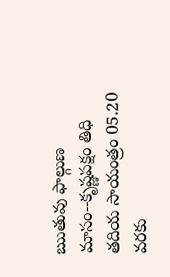ఋతువు ఫాల్గుణ మాసం--కృష్ణపక్షం తిధి తదియ సాయంత్రం 05.20 వరకు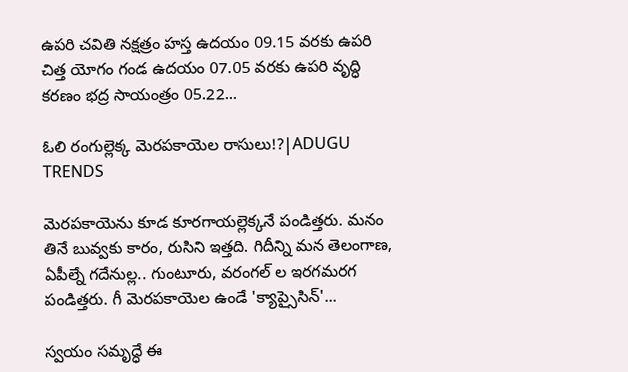ఉపరి చవితి నక్షత్రం హస్త ఉదయం 09.15 వరకు ఉపరి చిత్త యోగం గండ ఉదయం 07.05 వరకు ఉపరి వృద్ధి కరణం భద్ర సాయంత్రం 05.22...

ఓలి రంగుల్లెక్క మెరపకాయెల రాసులు!?|ADUGU TRENDS

మెరపకాయెను కూడ కూరగాయల్లెక్కనే పండిత్తరు. మనం తినే బువ్వకు కారం, రుసిని ఇత్తది. గిదీన్ని మన తెలంగాణ, ఏపీల్నే గదేనుల్ల.. గుంటూరు, వరంగల్ ల ఇరగమరగ పండిత్తరు. గీ మెరపకాయెల ఉండే 'క్యాప్సైసిన్'...

స్వయం సమృద్ధే ఈ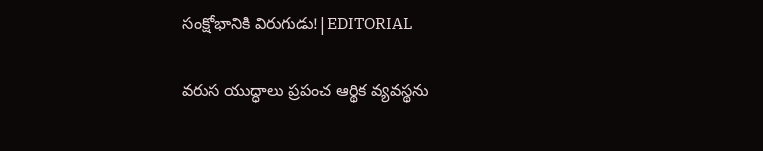సంక్షోభానికి విరుగుడు!|EDITORIAL

వరుస యుద్ధాలు ప్రపంచ ఆర్థిక వ్యవస్థను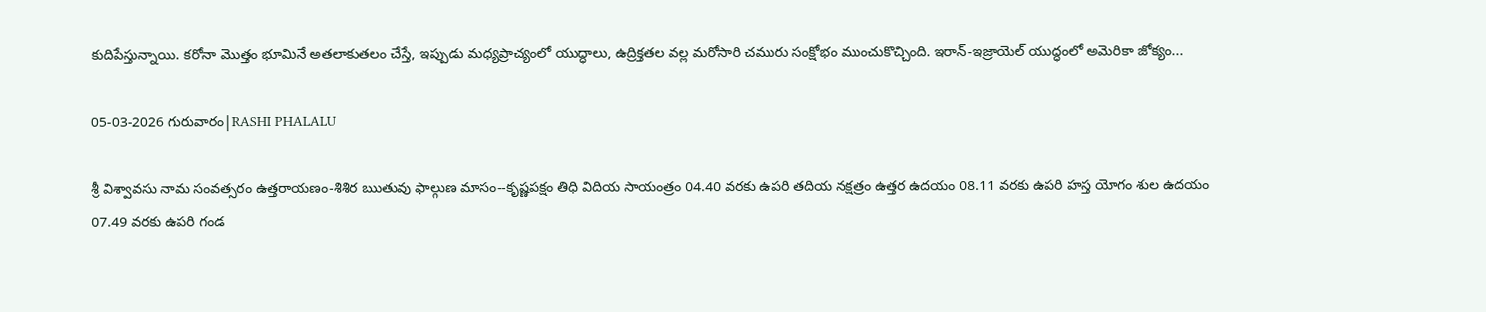కుదిపేస్తున్నాయి. కరోనా మొత్తం భూమినే అతలాకుతలం చేస్తే, ఇప్పుడు మధ్యప్రాచ్యంలో యుద్ధాలు, ఉద్రిక్తతల వల్ల మరోసారి చమురు సంక్షోభం ముంచుకొచ్చింది. ఇరాన్-ఇజ్రాయెల్ యుద్ధంలో అమెరికా జోక్యం...

05-03-2026 గురువారం|RASHI PHALALU

శ్రీ విశ్వావసు నామ సంవత్సరం ఉత్తరాయణం-శిశిర ఋతువు ఫాల్గుణ మాసం--కృష్ణపక్షం తిధి విదియ సాయంత్రం 04.40 వరకు ఉపరి తదియ నక్షత్రం ఉత్తర ఉదయం 08.11 వరకు ఉపరి హస్త యోగం శుల ఉదయం 07.49 వరకు ఉపరి గండ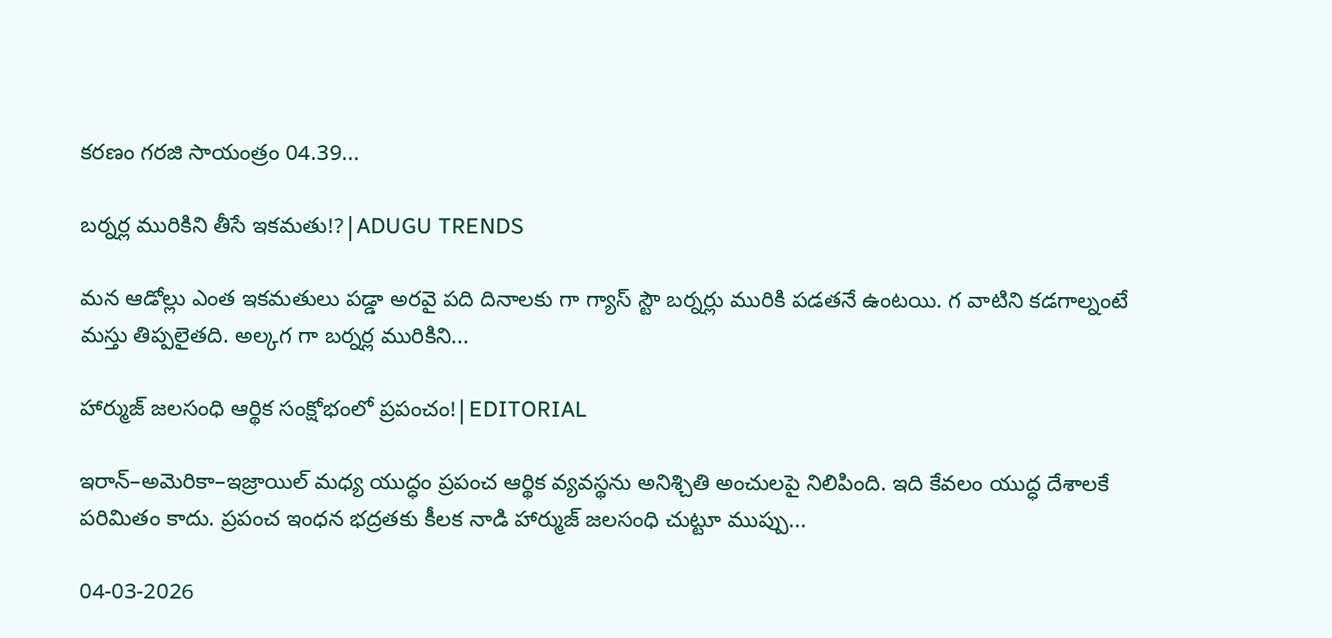కరణం గరజి సాయంత్రం 04.39...

బర్నర్ల మురికిని తీసే ఇకమతు!?|ADUGU TRENDS

మన ఆడోల్లు ఎంత ఇకమతులు పడ్డా అరవై పది దినాలకు గా గ్యాస్ స్టౌ బర్నర్లు మురికి పడతనే ఉంటయి. గ వాటిని కడగాల్నంటే మస్తు తిప్పలైతది. అల్కగ గా బర్నర్ల మురికిని...

హార్ముజ్ జలసంధి ఆర్థిక సంక్షోభంలో ప్రపంచం!|EDITORIAL

ఇరాన్–అమెరికా–ఇజ్రాయిల్ మధ్య యుద్ధం ప్రపంచ ఆర్థిక వ్యవస్థను అనిశ్చితి అంచులపై నిలిపింది. ఇది కేవలం యుద్ధ దేశాలకే పరిమితం కాదు. ప్రపంచ ఇంధన భద్రతకు కీలక నాడి హార్ముజ్ జలసంధి చుట్టూ ముప్పు...

04-03-2026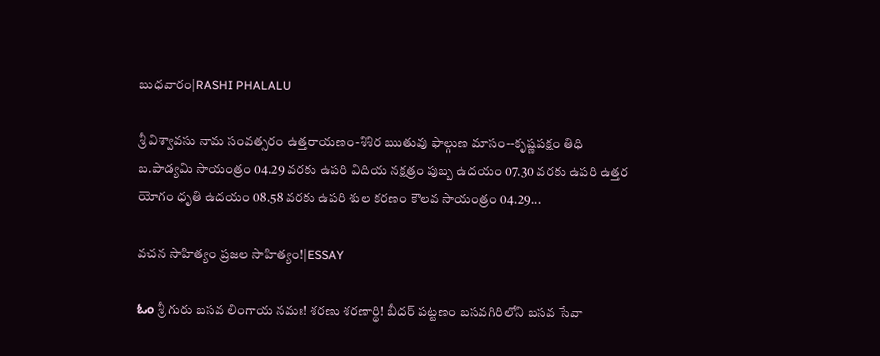బుధవారం|RASHI PHALALU

శ్రీ విశ్వావసు నామ సంవత్సరం ఉత్తరాయణం-శిశిర ఋతువు ఫాల్గుణ మాసం--కృష్ణపక్షం తిధి బ.పాడ్యమి సాయంత్రం 04.29 వరకు ఉపరి విదియ నక్షత్రం పుబ్బ ఉదయం 07.30 వరకు ఉపరి ఉత్తర యోగం ధృతి ఉదయం 08.58 వరకు ఉపరి శుల కరణం కౌలవ సాయంత్రం 04.29...

వచన సాహిత్యం ప్రజల సాహిత్యం!|ESSAY

ಓಂ శ్రీ గురు బసవ లింగాయ నమః! శరణు శరణార్థి! బీదర్ పట్టణం బసవగిరిలోని బసవ సేవా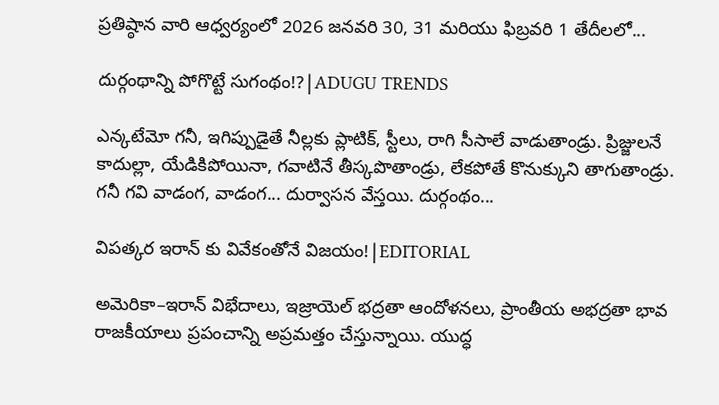ప్రతిష్ఠాన వారి ఆధ్వర్యంలో 2026 జనవరి 30, 31 మరియు ఫిబ్రవరి 1 తేదీలలో...

దుర్గంథాన్ని పోగొట్టే సుగంథం!?|ADUGU TRENDS

ఎన్కటేమో గనీ, ఇగిప్పుడైతే నీల్లకు ప్లాటిక్, స్టీలు, రాగి సీసాలే వాడుతాండ్రు. ప్రిజ్జులనే కాదుల్లా, యేడికిపోయినా, గవాటినే తీస్కపొతాండ్రు, లేకపోతే కొనుక్కుని తాగుతాండ్రు. గనీ గవి వాడంగ, వాడంగ... దుర్వాసన వేస్తయి. దుర్గంథం...

విపత్కర ఇరాన్ కు వివేకంతోనే విజయం!|EDITORIAL

అమెరికా–ఇరాన్ విభేదాలు, ఇజ్రాయెల్ భద్రతా ఆందోళనలు, ప్రాంతీయ అభద్రతా భావ రాజకీయాలు ప్రపంచాన్ని అప్రమత్తం చేస్తున్నాయి. యుద్ధ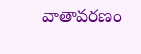వాతావరణం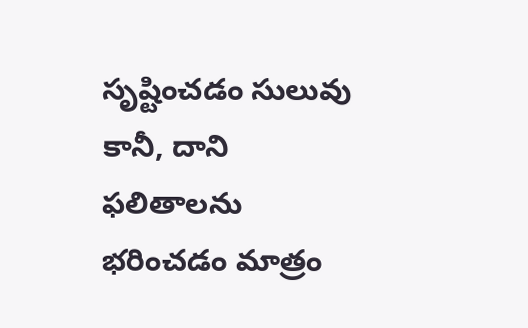సృష్టించడం సులువు కానీ, దాని ఫలితాలను భరించడం మాత్రం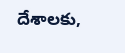దేశాలకు,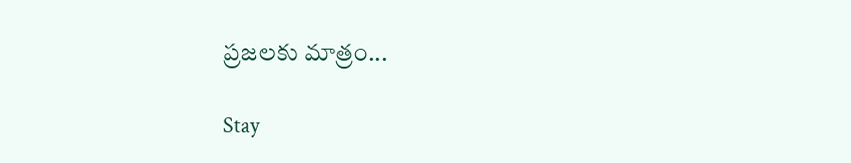ప్రజలకు మాత్రం...

Stay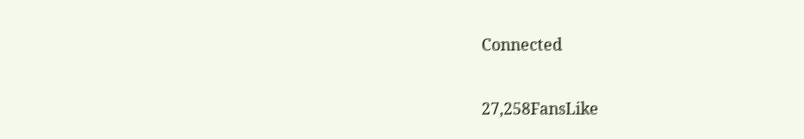Connected

27,258FansLike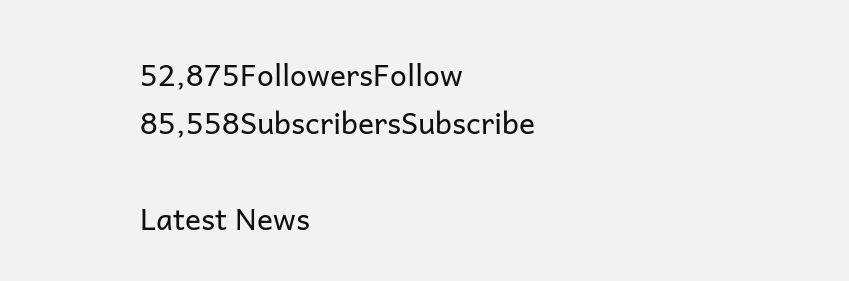52,875FollowersFollow
85,558SubscribersSubscribe

Latest News